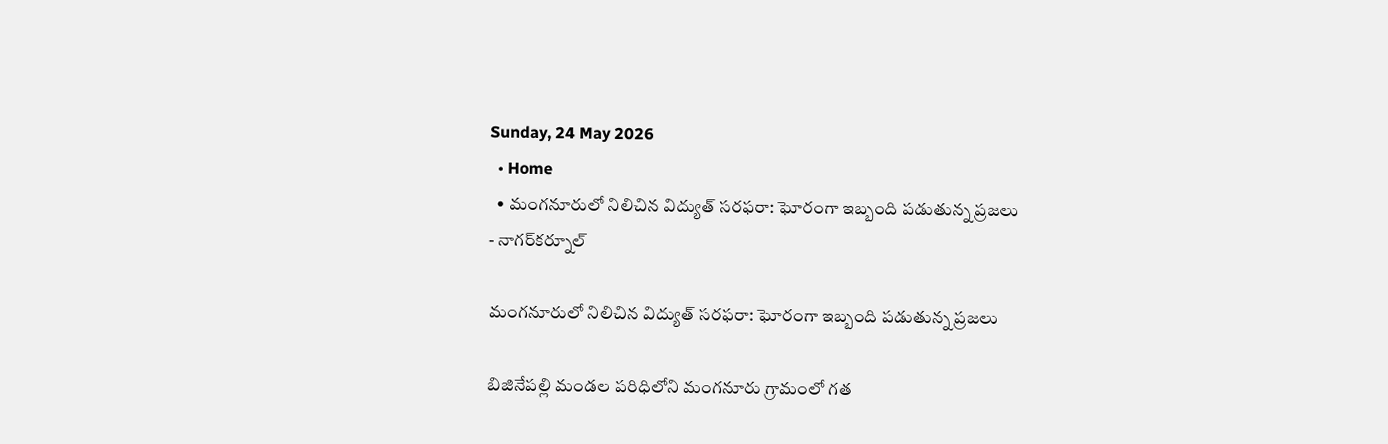Sunday, 24 May 2026
  • Home
  • మంగనూరులో నిలిచిన విద్యుత్ సరఫరా: ఘోరంగా ఇబ్బంది పడుతున్న ప్రజలు
- నాగర్‌కర్నూల్

మంగనూరులో నిలిచిన విద్యుత్ సరఫరా: ఘోరంగా ఇబ్బంది పడుతున్న ప్రజలు

బిజినేపల్లి మండల పరిధిలోని మంగనూరు గ్రామంలో గత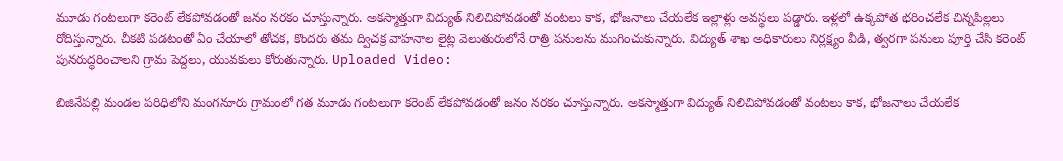మూడు గంటలుగా కరెంట్ లేకపోవడంతో జనం నరకం చూస్తున్నారు. అకస్మాత్తుగా విద్యుత్ నిలిచిపోవడంతో వంటలు కాక, భోజనాలు చేయలేక ఇల్లాళ్లు అవస్థలు పడ్డారు. ఇళ్లలో ఉక్కపోత భరించలేక చిన్నపిల్లలు రోదిస్తున్నారు. చీకటి పడటంతో ఏం చేయాలో తోచక, కొందరు తమ ద్విచక్ర వాహనాల లైట్ల వెలుతురులోనే రాత్రి పనులను ముగించుకున్నారు. విద్యుత్ శాఖ అధికారులు నిర్లక్ష్యం వీడి, త్వరగా పనులు పూర్తి చేసి కరెంట్ పునరుద్ధరించాలని గ్రామ పెద్దలు, యువకులు కోరుతున్నారు. Uploaded Video:

బిజినేపల్లి మండల పరిధిలోని మంగనూరు గ్రామంలో గత మూడు గంటలుగా కరెంట్ లేకపోవడంతో జనం నరకం చూస్తున్నారు. అకస్మాత్తుగా విద్యుత్ నిలిచిపోవడంతో వంటలు కాక, భోజనాలు చేయలేక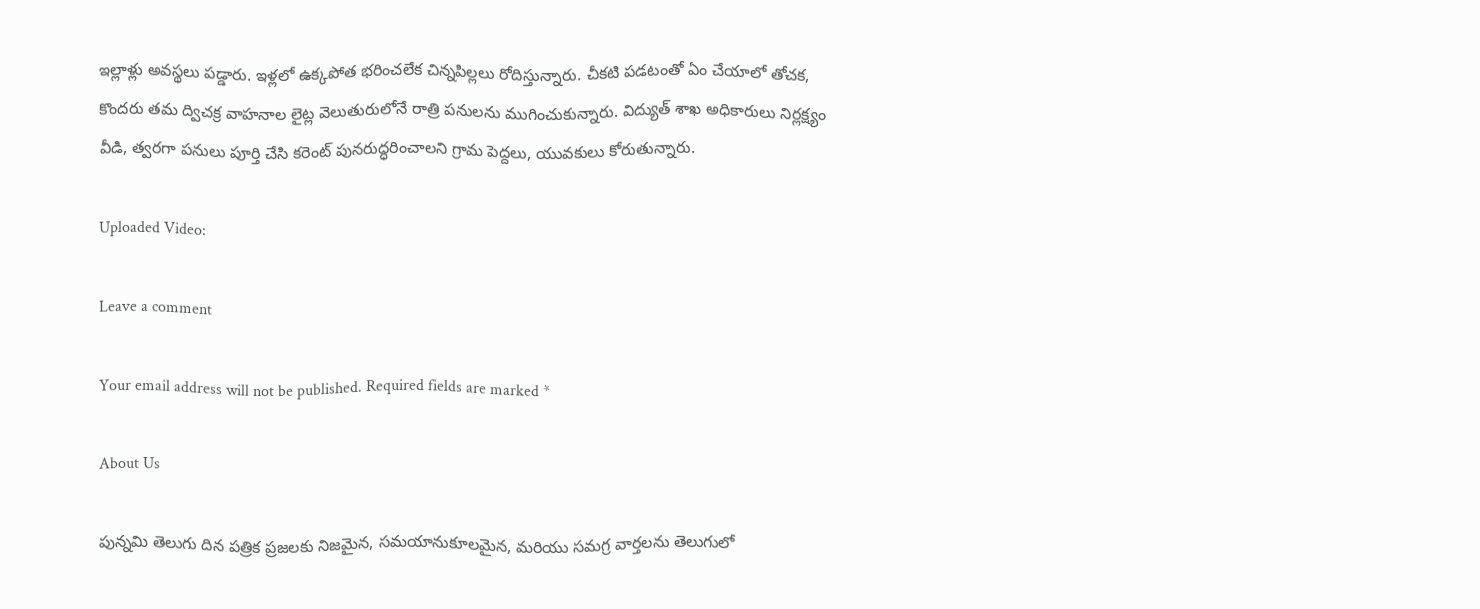ఇల్లాళ్లు అవస్థలు పడ్డారు. ఇళ్లలో ఉక్కపోత భరించలేక చిన్నపిల్లలు రోదిస్తున్నారు. చీకటి పడటంతో ఏం చేయాలో తోచక, కొందరు తమ ద్విచక్ర వాహనాల లైట్ల వెలుతురులోనే రాత్రి పనులను ముగించుకున్నారు. విద్యుత్ శాఖ అధికారులు నిర్లక్ష్యం వీడి, త్వరగా పనులు పూర్తి చేసి కరెంట్ పునరుద్ధరించాలని గ్రామ పెద్దలు, యువకులు కోరుతున్నారు.

Uploaded Video:

Leave a comment

Your email address will not be published. Required fields are marked *

About Us

పున్నమి తెలుగు దిన పత్రిక ప్రజలకు నిజమైన, సమయానుకూలమైన, మరియు సమగ్ర వార్తలను తెలుగులో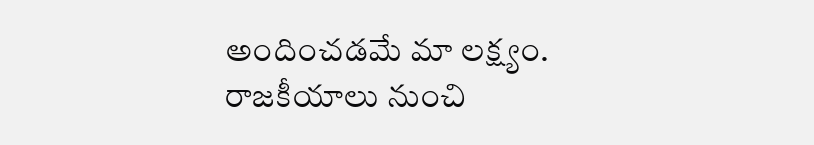అందించడమే మా లక్ష్యం.
రాజకీయాలు నుంచి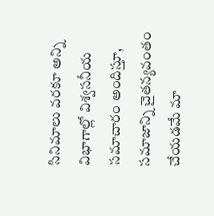సినిమాలు వరకూ అన్ని విభాగాల్లో విశ్వసనీయ సమాచారం అందిస్తూ, సమాజాన్ని చైతన్యవంతం చేయడమే మా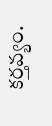కర్తవ్యం.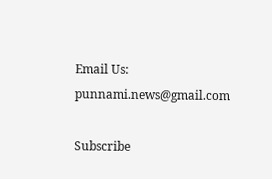Email Us: punnami.news@gmail.com

Subscribe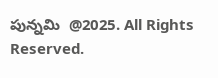పున్నమి  @2025. All Rights Reserved.